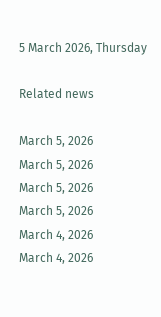5 March 2026, Thursday

Related news

March 5, 2026
March 5, 2026
March 5, 2026
March 5, 2026
March 4, 2026
March 4, 2026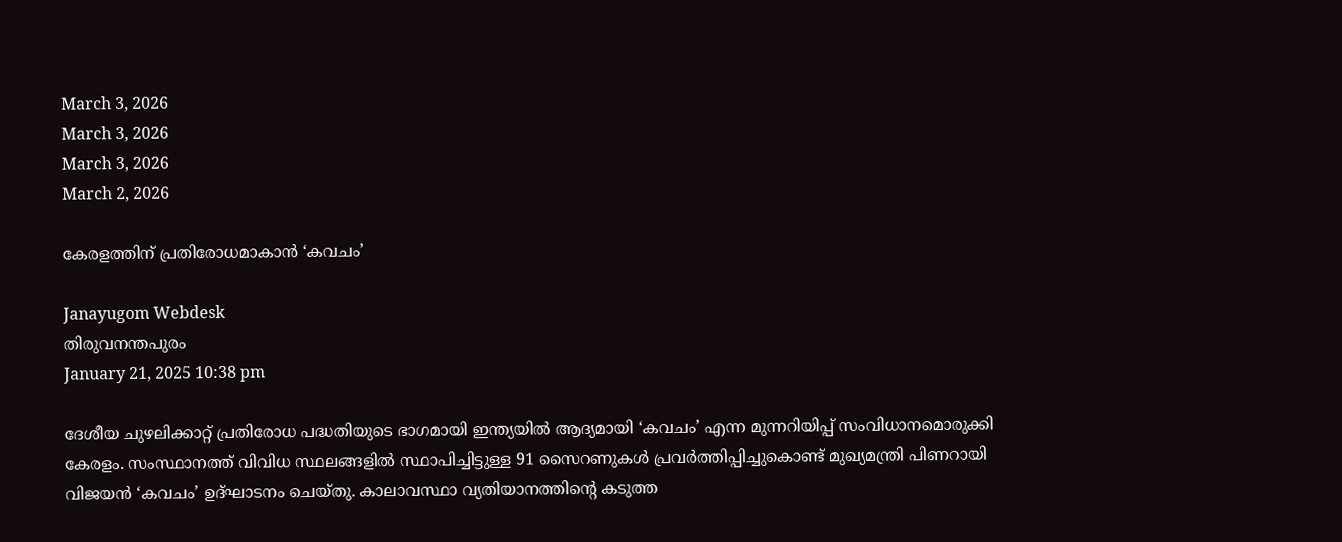March 3, 2026
March 3, 2026
March 3, 2026
March 2, 2026

കേരളത്തിന് പ്രതിരോധമാ‌കാൻ ‘കവചം’

Janayugom Webdesk
തിരുവനന്തപുരം
January 21, 2025 10:38 pm

ദേശീയ ചുഴലിക്കാറ്റ് പ്രതിരോധ പദ്ധതിയുടെ ഭാഗമായി ഇന്ത്യയിൽ ആദ്യമായി ‘കവചം’ എന്ന മുന്നറിയിപ്പ്‌ സംവിധാനമൊരുക്കി കേരളം. സംസ്ഥാനത്ത്‌ വിവിധ സ്ഥലങ്ങളിൽ സ്ഥാപിച്ചിട്ടുള്ള 91 സൈറണുകൾ പ്രവർത്തിപ്പിച്ചുകൊണ്ട് മുഖ്യമന്ത്രി പിണറായി വിജയൻ ‘കവചം’ ഉദ്‌ഘാടനം ചെയ്‌തു. കാലാവസ്ഥാ വ്യതിയാനത്തിന്റെ കടുത്ത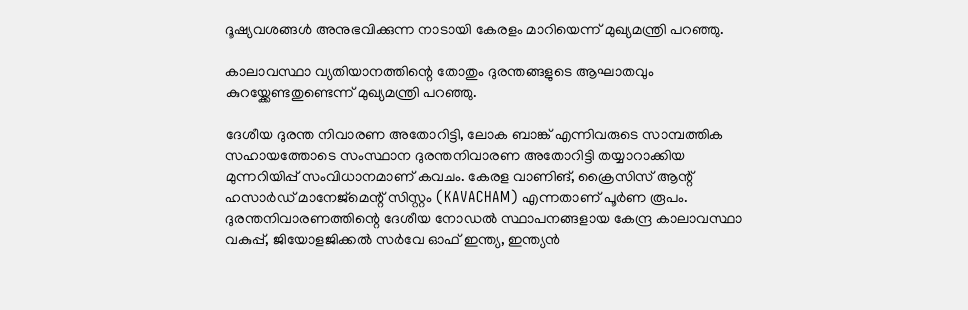ദൂഷ്യവശങ്ങൾ അനുഭവിക്കുന്ന നാടായി കേരളം മാറിയെന്ന്‌ മുഖ്യമന്ത്രി പറഞ്ഞു.

കാലാവസ്ഥാ വ്യതിയാനത്തിന്റെ തോതും ദുരന്തങ്ങളുടെ ആഘാതവും കുറയ്ക്കേണ്ടതുണ്ടെന്ന് മുഖ്യമന്ത്രി പറഞ്ഞു.

ദേശീയ ദുരന്ത നിവാരണ അതോറിട്ടി, ലോക ബാങ്ക് എന്നിവരുടെ സാമ്പത്തിക സഹായത്തോടെ സംസ്ഥാന ദുരന്തനിവാരണ അതോറിട്ടി തയ്യാറാക്കിയ മുന്നറിയിപ്പ് സംവിധാനമാണ്‌ കവചം. കേരള വാണിങ്, ക്രൈസിസ് ആന്റ് ഹസാർഡ് മാനേജ്മെന്റ് സിസ്റ്റം (KAVACHAM) എന്നതാണ്‌ പൂർണ രൂപം. ദുരന്തനിവാരണത്തിന്റെ ദേശീയ നോഡൽ സ്ഥാപനങ്ങളായ കേന്ദ്ര കാലാവസ്ഥാ വകുപ്പ്, ജിയോളജിക്കൽ സർവേ ഓഫ്‌ ഇന്ത്യ, ഇന്ത്യൻ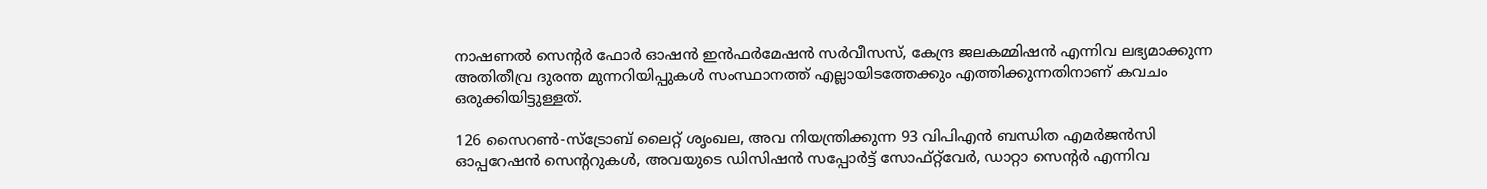നാഷണൽ സെന്റർ ഫോർ ഓഷൻ ഇൻഫർമേഷൻ സർവീസസ്‌, കേന്ദ്ര ജലകമ്മിഷൻ എന്നിവ ലഭ്യമാക്കുന്ന അതിതീവ്ര ദുരന്ത മുന്നറിയിപ്പുകൾ സംസ്ഥാനത്ത്‌ എല്ലായിടത്തേക്കും എത്തിക്കുന്നതിനാണ്‌ കവചം ഒരുക്കിയിട്ടുള്ളത്‌.

126 സൈറൺ‑സ്ട്രോബ് ലൈറ്റ് ശൃംഖല, അവ നിയന്ത്രിക്കുന്ന 93 വിപിഎൻ ബന്ധിത എമർജൻസി ഓപ്പറേഷൻ സെന്ററുകൾ, അവയുടെ ഡിസിഷൻ സപ്പോർട്ട് സോഫ്റ്റ‍്‍വേർ, ഡാറ്റാ സെന്റർ എന്നിവ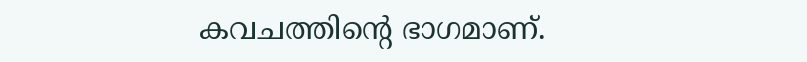കവചത്തിന്റെ ഭാഗമാണ്‌.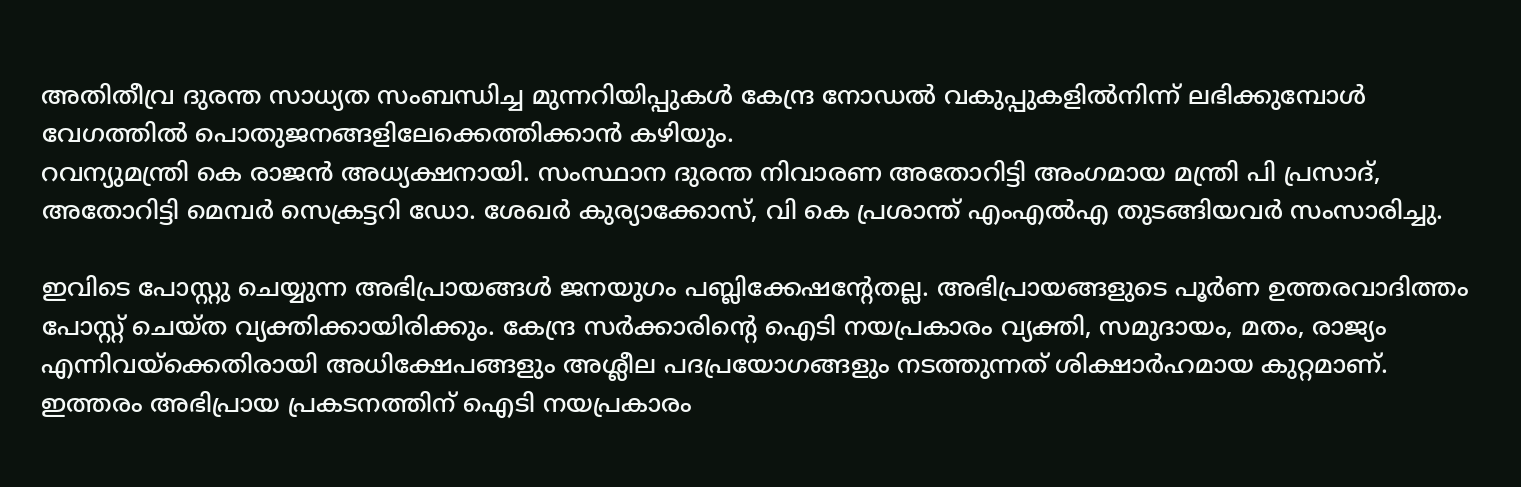അതിതീവ്ര ദുരന്ത സാധ്യത സംബന്ധിച്ച മുന്നറിയിപ്പുകൾ കേന്ദ്ര നോഡൽ വകുപ്പുകളിൽനിന്ന്‌ ലഭിക്കുമ്പോൾ വേഗത്തിൽ പൊതുജനങ്ങളിലേക്കെത്തിക്കാൻ കഴിയും.
റവന്യുമന്ത്രി കെ രാജൻ അധ്യക്ഷനായി. സംസ്ഥാന ദുരന്ത നിവാരണ അതോറിട്ടി അംഗമായ മന്ത്രി പി പ്രസാദ്‌, അതോറിട്ടി മെമ്പർ സെക്രട്ടറി ഡോ. ശേഖർ കുര്യാക്കോസ്‌, വി കെ പ്രശാന്ത്‌ എംഎൽഎ തുടങ്ങിയവർ സംസാരിച്ചു.

ഇവിടെ പോസ്റ്റു ചെയ്യുന്ന അഭിപ്രായങ്ങള്‍ ജനയുഗം പബ്ലിക്കേഷന്റേതല്ല. അഭിപ്രായങ്ങളുടെ പൂര്‍ണ ഉത്തരവാദിത്തം പോസ്റ്റ് ചെയ്ത വ്യക്തിക്കായിരിക്കും. കേന്ദ്ര സര്‍ക്കാരിന്റെ ഐടി നയപ്രകാരം വ്യക്തി, സമുദായം, മതം, രാജ്യം എന്നിവയ്‌ക്കെതിരായി അധിക്ഷേപങ്ങളും അശ്ലീല പദപ്രയോഗങ്ങളും നടത്തുന്നത് ശിക്ഷാര്‍ഹമായ കുറ്റമാണ്. ഇത്തരം അഭിപ്രായ പ്രകടനത്തിന് ഐടി നയപ്രകാരം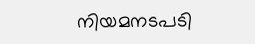നിയമനടപടി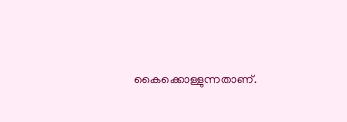കൈക്കൊള്ളുന്നതാണ്.